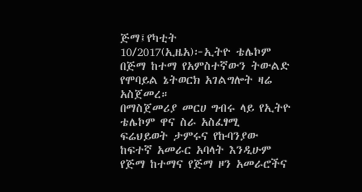ጅማ፤የካቲት 10/2017(ኢዜአ)፦ኢትዮ ቴሌኮም በጅማ ከተማ የአምስተኛውን ትውልድ የሞባይል ኔትወርክ አገልግሎት ዛሬ አስጀመረ።
በማስጀመሪያ መርሀ ግብሩ ላይ የኢትዮ ቴሌኮም ዋና ስራ አስፈፃሚ ፍሬህይወት ታምሩና የኩባንያው ከፍተኛ አመራር አባላት እንዲሁም የጅማ ከተማና የጅማ ዞን አመራሮችና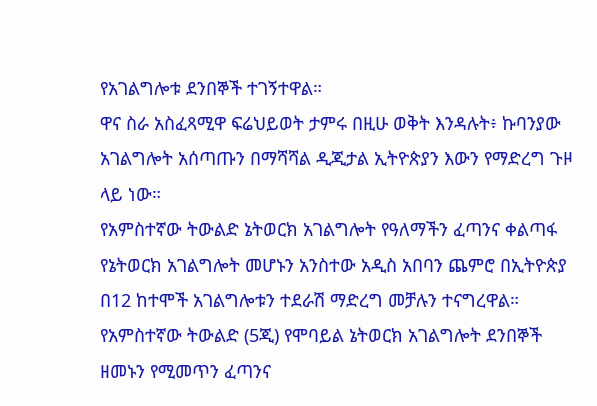የአገልግሎቱ ደንበኞች ተገኝተዋል።
ዋና ስራ አስፈጻሚዋ ፍሬህይወት ታምሩ በዚሁ ወቅት እንዳሉት፥ ኩባንያው አገልግሎት አሰጣጡን በማሻሻል ዲጂታል ኢትዮጵያን እውን የማድረግ ጉዞ ላይ ነው።
የአምስተኛው ትውልድ ኔትወርክ አገልግሎት የዓለማችን ፈጣንና ቀልጣፋ የኔትወርክ አገልግሎት መሆኑን አንስተው አዲስ አበባን ጨምሮ በኢትዮጵያ በ12 ከተሞች አገልግሎቱን ተደራሽ ማድረግ መቻሉን ተናግረዋል።
የአምስተኛው ትውልድ (5ጂ) የሞባይል ኔትወርክ አገልግሎት ደንበኞች ዘመኑን የሚመጥን ፈጣንና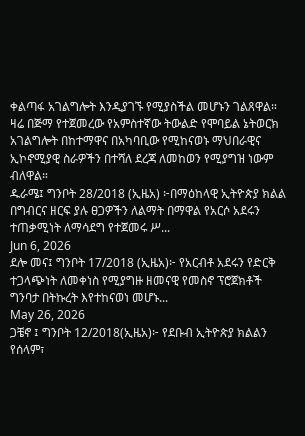ቀልጣፋ አገልግሎት እንዲያገኙ የሚያስችል መሆኑን ገልጸዋል።
ዛሬ በጅማ የተጀመረው የአምስተኛው ትውልድ የሞባይል ኔትወርክ አገልግሎት በከተማዋና በአካባቢው የሚከናወኑ ማህበራዊና ኢኮኖሚያዊ ስራዎችን በተሻለ ደረጃ ለመከወን የሚያግዝ ነውም ብለዋል።
ዱራሜ፤ ግንቦት 28/2018 (ኢዜአ) ፦በማዕከላዊ ኢትዮጵያ ክልል በግብርና ዘርፍ ያሉ ፀጋዎችን ለልማት በማዋል የአርሶ አደሩን ተጠቃሚነት ለማሳደግ የተጀመሩ ሥ...
Jun 6, 2026
ደሎ መና፤ ግንቦት 17/2018 (ኢዜአ)፦ የአርብቶ አደሩን የድርቅ ተጋላጭነት ለመቀነስ የሚያግዙ ዘመናዊ የመስኖ ፕሮጀክቶች ግንባታ በትኩረት እየተከናወነ መሆኑ...
May 26, 2026
ጋቼኖ ፤ ግንቦት 12/2018(ኢዜአ)፦ የደቡብ ኢትዮጵያ ክልልን የሰላም፣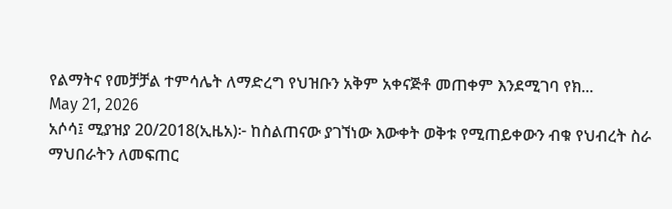የልማትና የመቻቻል ተምሳሌት ለማድረግ የህዝቡን አቅም አቀናጅቶ መጠቀም እንደሚገባ የክ...
May 21, 2026
አሶሳ፤ ሚያዝያ 20/2018(ኢዜአ)፦ ከስልጠናው ያገኘነው እውቀት ወቅቱ የሚጠይቀውን ብቁ የህብረት ስራ ማህበራትን ለመፍጠር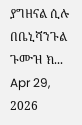ያግዘናል ሲሉ በቤኒሻንጉል ጉሙዝ ክ...
Apr 29, 2026